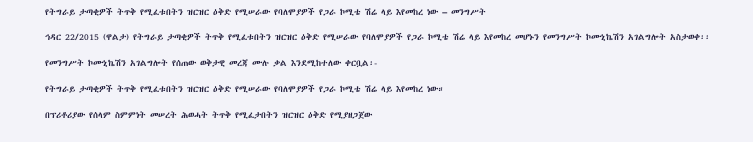የትግራይ ታጣቂዎች ትጥቅ የሚፈቱበትን ዝርዝር ዕቅድ የሚሠራው የባለሞያዎች የጋራ ኮሚቴ ሽሬ ላይ እየመከረ ነው – መንግሥት

ኅዳር 22/2015 (ዋልታ) የትግራይ ታጣቂዎች ትጥቅ የሚፈቱበትን ዝርዝር ዕቅድ የሚሠራው የባለሞያዎች የጋራ ኮሚቴ ሽሬ ላይ እየመከረ መሆኑን የመንግሥት ኮሙኒኬሽን አገልግሎት አስታወቀ፡፡

የመንግሥት ኮሙኒኬሽን አገልግሎት የሰጠው ወቅታዊ መረጃ ሙሉ ቃል እንደሚከተለው ቀርቧል፡-

የትግራይ ታጣቂዎች ትጥቅ የሚፈቱበትን ዝርዝር ዕቅድ የሚሠራው የባለሞያዎች የጋራ ኮሚቴ ሽሬ ላይ እየመከረ ነው።

በፕሪቶሪያው የሰላም ስምምነት መሠረት ሕወሓት ትጥቅ የሚፈታበትን ዝርዝር ዕቅድ የሚያዘጋጀው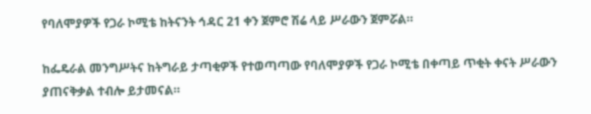የባለሞያዎች የጋራ ኮሚቴ ከትናንት ኅዳር 21 ቀን ጀምሮ ሽሬ ላይ ሥራውን ጀምሯል።

ከፌዴራል መንግሥትና ከትግራይ ታጣቂዎች የተወጣጣው የባለሞያዎች የጋራ ኮሚቴ በቀጣይ ጥቂት ቀናት ሥራውን ያጠናቅቃል ተብሎ ይታመናል።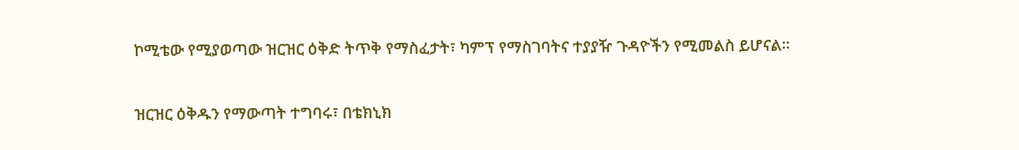ኮሚቴው የሚያወጣው ዝርዝር ዕቅድ ትጥቅ የማስፈታት፣ ካምፕ የማስገባትና ተያያዥ ጉዳዮችን የሚመልስ ይሆናል።

ዝርዝር ዕቅዱን የማውጣት ተግባሩ፣ በቴክኒክ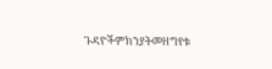ጉዳዮችምክንያትመዘግየቱ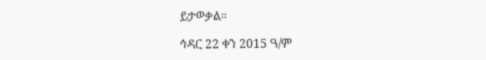ይታወቃል።

ኅዳር 22 ቀን 2015 ዓ/ም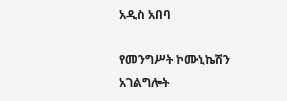አዲስ አበባ

የመንግሥት ኮሙኒኬሽን አገልግሎት